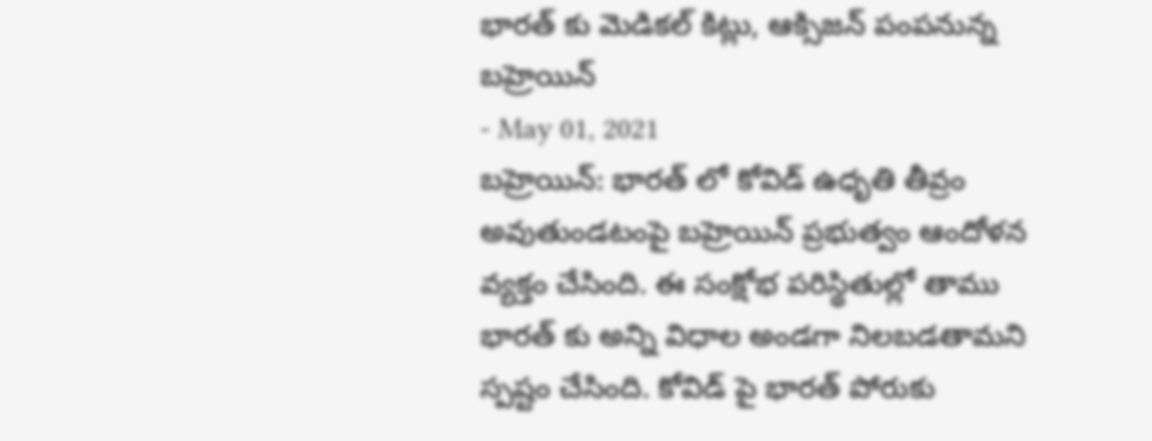భారత్ కు మెడికల్ కిట్లు, ఆక్సిజన్ పంపనున్న బహ్రెయిన్
- May 01, 2021
బహ్రెయిన్: భారత్ లో కోవిడ్ ఉధృతి తీవ్రం అవుతుండటంపై బహ్రెయిన్ ప్రభుత్వం ఆందోళన వ్యక్తం చేసింది. ఈ సంక్షోభ పరిస్థితుల్లో తాము భారత్ కు అన్ని విధాల అండగా నిలబడతామని స్పష్టం చేసింది. కోవిడ్ పై భారత్ పోరుకు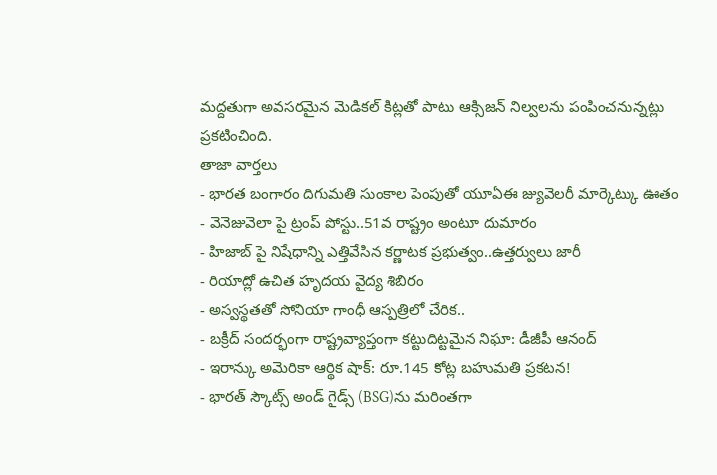మద్దతుగా అవసరమైన మెడికల్ కిట్లతో పాటు ఆక్సిజన్ నిల్వలను పంపించనున్నట్లు ప్రకటించింది.
తాజా వార్తలు
- భారత బంగారం దిగుమతి సుంకాల పెంపుతో యూఏఈ జ్యువెలరీ మార్కెట్కు ఊతం
- వెనెజువెలా పై ట్రంప్ పోస్టు..51వ రాష్ట్రం అంటూ దుమారం
- హిజాబ్ పై నిషేధాన్ని ఎత్తివేసిన కర్ణాటక ప్రభుత్వం..ఉత్తర్వులు జారీ
- రియాద్లో ఉచిత హృదయ వైద్య శిబిరం
- అస్వస్థతతో సోనియా గాంధీ ఆస్పత్రిలో చేరిక..
- బక్రీద్ సందర్భంగా రాష్ట్రవ్యాప్తంగా కట్టుదిట్టమైన నిఘా: డీజీపీ ఆనంద్
- ఇరాన్కు అమెరికా ఆర్థిక షాక్: రూ.145 కోట్ల బహుమతి ప్రకటన!
- భారత్ స్కౌట్స్ అండ్ గైడ్స్ (BSG)ను మరింతగా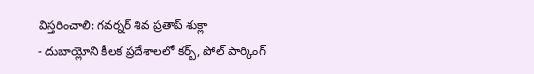విస్తరించాలి: గవర్నర్ శివ ప్రతాప్ శుక్లా
- దుబాయ్లోని కీలక ప్రదేశాలలో కర్బ్, పోల్ పార్కింగ్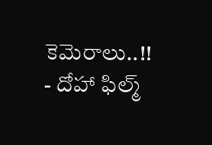కెమెరాలు..!!
- దోహా ఫిల్మ్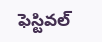ఫెస్టివల్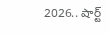2026.. షార్ట్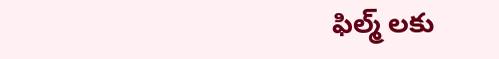ఫిల్మ్ లకు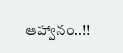ఆహ్వానం..!!